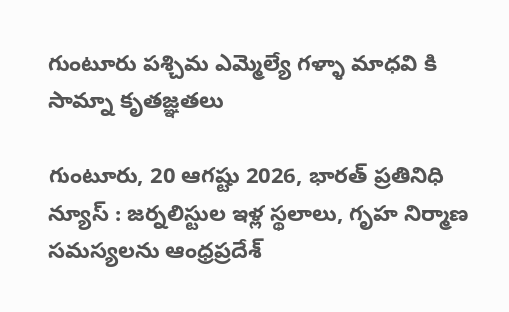గుంటూరు పశ్చిమ ఎమ్మెల్యే గళ్ళా మాధవి కి సామ్నా కృతజ్ఞతలు

గుంటూరు, 20 ఆగష్టు 2026, భారత్ ప్రతినిధి న్యూస్ : జర్నలిస్టుల ఇళ్ల స్థలాలు, గృహ నిర్మాణ సమస్యలను ఆంధ్రప్రదేశ్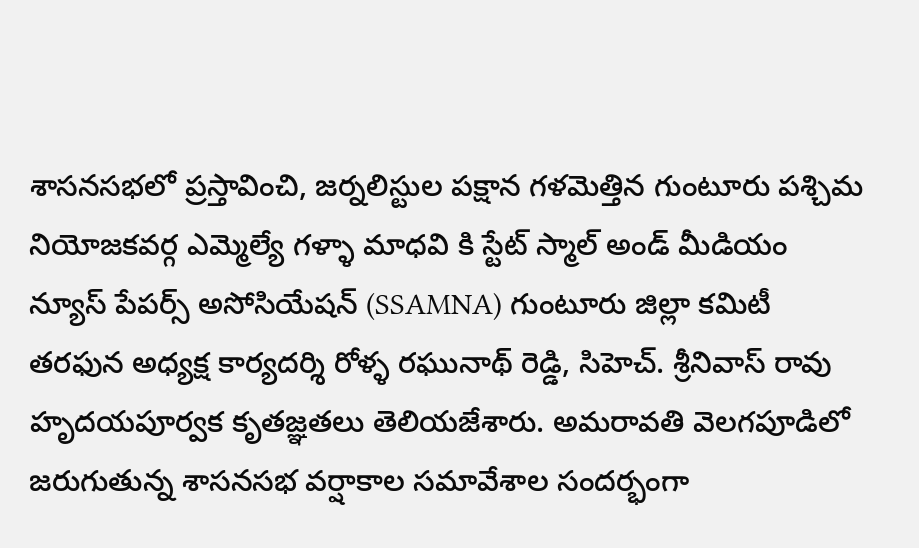శాసనసభలో ప్రస్తావించి, జర్నలిస్టుల పక్షాన గళమెత్తిన గుంటూరు పశ్చిమ నియోజకవర్గ ఎమ్మెల్యే గళ్ళా మాధవి కి స్టేట్ స్మాల్ అండ్ మీడియం న్యూస్ పేపర్స్ అసోసియేషన్ (SSAMNA) గుంటూరు జిల్లా కమిటీ తరఫున అధ్యక్ష కార్యదర్శి రోళ్ళ రఘునాథ్ రెడ్డి, సి‌హెచ్. శ్రీనివాస్ రావు హృదయపూర్వక కృతజ్ఞతలు తెలియజేశారు. అమరావతి వెలగపూడిలో జరుగుతున్న శాసనసభ వర్షాకాల సమావేశాల సందర్భంగా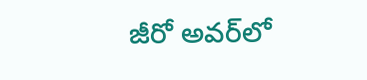జీరో అవర్‌లో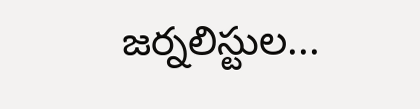జర్నలిస్టుల...